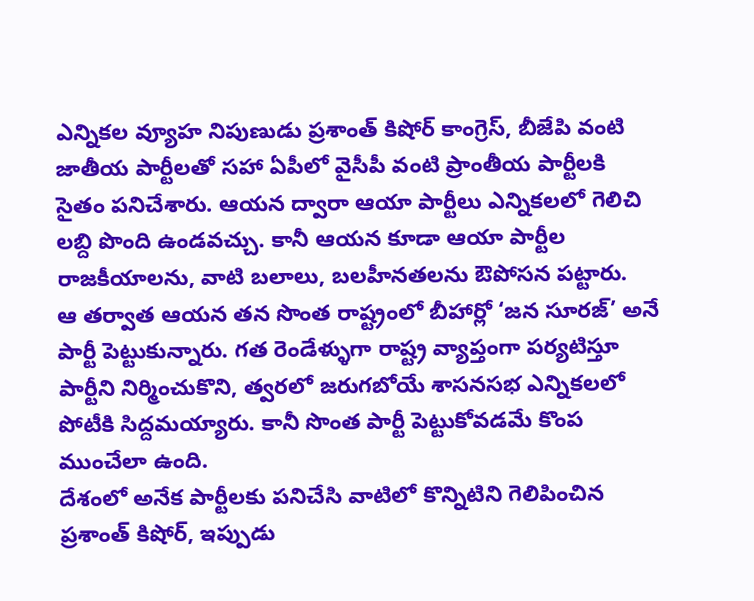ఎన్నికల వ్యూహ నిపుణుడు ప్రశాంత్ కిషోర్ కాంగ్రెస్, బీజేపి వంటి జాతీయ పార్టీలతో సహా ఏపీలో వైసీపీ వంటి ప్రాంతీయ పార్టీలకి సైతం పనిచేశారు. ఆయన ద్వారా ఆయా పార్టీలు ఎన్నికలలో గెలిచి లబ్ది పొంది ఉండవచ్చు. కానీ ఆయన కూడా ఆయా పార్టీల రాజకీయాలను, వాటి బలాలు, బలహీనతలను ఔపోసన పట్టారు.
ఆ తర్వాత ఆయన తన సొంత రాష్ట్రంలో బీహార్లో ‘జన సూరజ్’ అనే పార్టీ పెట్టుకున్నారు. గత రెండేళ్ళుగా రాష్ట్ర వ్యాప్తంగా పర్యటిస్తూ పార్టీని నిర్మించుకొని, త్వరలో జరుగబోయే శాసనసభ ఎన్నికలలో పోటీకి సిద్దమయ్యారు. కానీ సొంత పార్టీ పెట్టుకోవడమే కొంప ముంచేలా ఉంది.
దేశంలో అనేక పార్టీలకు పనిచేసి వాటిలో కొన్నిటిని గెలిపించిన ప్రశాంత్ కిషోర్, ఇప్పుడు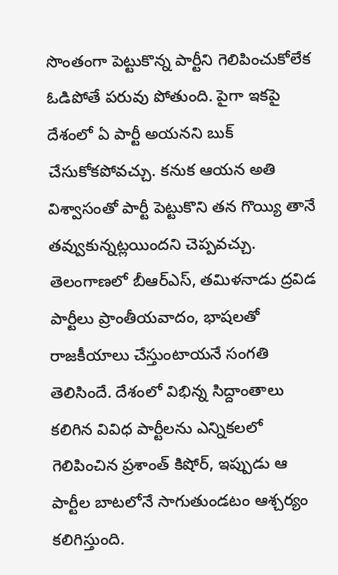సొంతంగా పెట్టుకొన్న పార్టీని గెలిపించుకోలేక ఓడిపోతే పరువు పోతుంది. పైగా ఇకపై దేశంలో ఏ పార్టీ అయనని బుక్ చేసుకోకపోవచ్చు. కనుక ఆయన అతి విశ్వాసంతో పార్టీ పెట్టుకొని తన గొయ్యి తానే తవ్వుకున్నట్లయిందని చెప్పవచ్చు.
తెలంగాణలో బీఆర్ఎస్, తమిళనాడు ద్రవిడ పార్టీలు ప్రాంతీయవాదం, భాషలతో రాజకీయాలు చేస్తుంటాయనే సంగతి తెలిసిందే. దేశంలో విభిన్న సిద్దాంతాలు కలిగిన వివిధ పార్టీలను ఎన్నికలలో గెలిపించిన ప్రశాంత్ కిషోర్, ఇప్పుడు ఆ పార్టీల బాటలోనే సాగుతుండటం ఆశ్చర్యం కలిగిస్తుంది.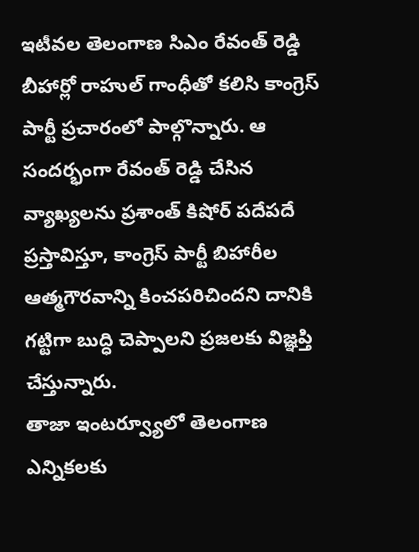ఇటీవల తెలంగాణ సిఎం రేవంత్ రెడ్డి బీహార్లో రాహుల్ గాంధీతో కలిసి కాంగ్రెస్ పార్టీ ప్రచారంలో పాల్గొన్నారు. ఆ సందర్భంగా రేవంత్ రెడ్డి చేసిన వ్యాఖ్యలను ప్రశాంత్ కిషోర్ పదేపదే ప్రస్తావిస్తూ, కాంగ్రెస్ పార్టీ బిహారీల ఆత్మగౌరవాన్ని కించపరిచిందని దానికి గట్టిగా బుద్ధి చెప్పాలని ప్రజలకు విజ్ఞప్తి చేస్తున్నారు.
తాజా ఇంటర్వ్యూలో తెలంగాణ ఎన్నికలకు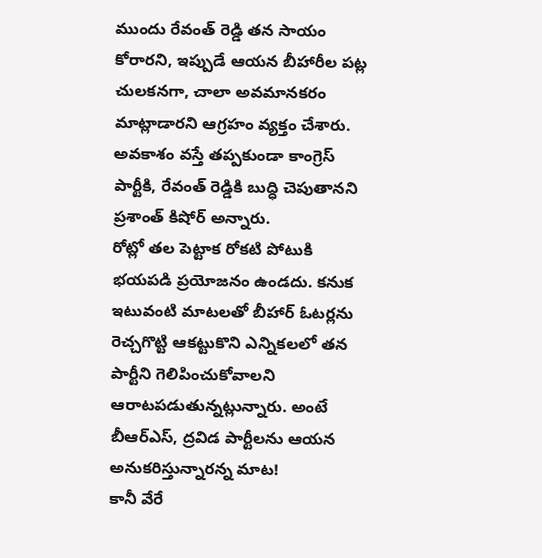ముందు రేవంత్ రెడ్డి తన సాయం కోరారని, ఇప్పుడే ఆయన బీహారీల పట్ల చులకనగా, చాలా అవమానకరం మాట్లాడారని ఆగ్రహం వ్యక్తం చేశారు. అవకాశం వస్తే తప్పకుండా కాంగ్రెస్ పార్టీకి, రేవంత్ రెడ్డికి బుద్ధి చెపుతానని ప్రశాంత్ కిషోర్ అన్నారు.
రోట్లో తల పెట్టాక రోకటి పోటుకి భయపడి ప్రయోజనం ఉండదు. కనుక ఇటువంటి మాటలతో బీహార్ ఓటర్లను రెచ్చగొట్టి ఆకట్టుకొని ఎన్నికలలో తన పార్టీని గెలిపించుకోవాలని ఆరాటపడుతున్నట్లున్నారు. అంటే బీఆర్ఎస్, ద్రవిడ పార్టీలను ఆయన అనుకరిస్తున్నారన్న మాట!
కానీ వేరే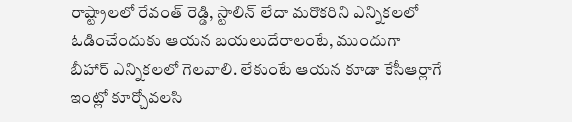రాష్ట్రాలలో రేవంత్ రెడ్డి, స్టాలిన్ లేదా మరొకరిని ఎన్నికలలో ఓడించేందుకు ఆయన బయలుదేరాలంటే, ముందుగా బీహార్ ఎన్నికలలో గెలవాలి. లేకుంటే ఆయన కూడా కేసీఆర్లాగే ఇంట్లో కూర్చోవలసి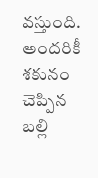వస్తుంది. అందరికీ శకునం చెప్పిన బల్లి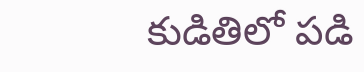కుడితిలో పడి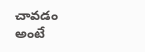చావడం అంటే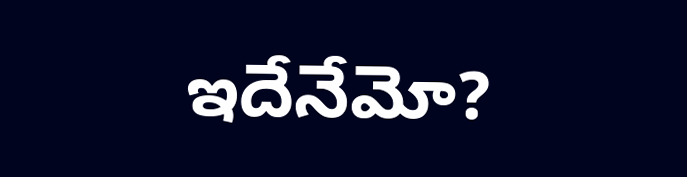ఇదేనేమో?